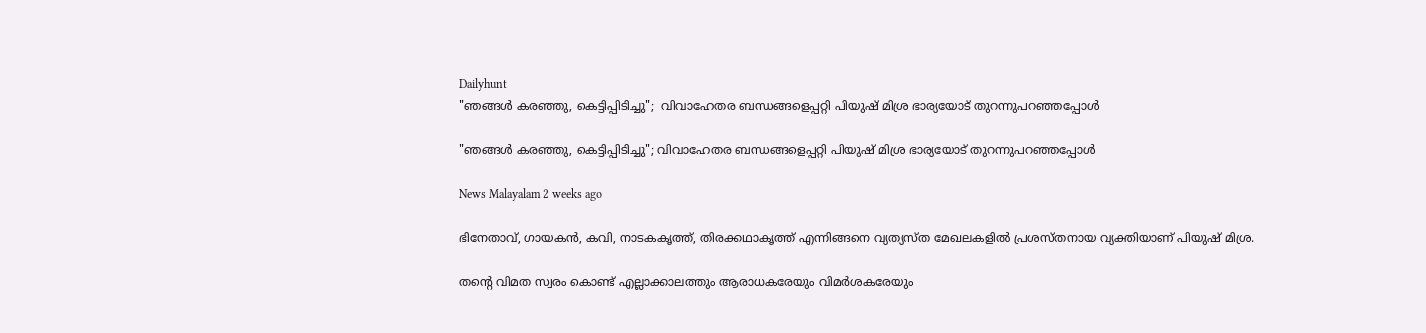Dailyhunt
"ഞങ്ങള്‍ കരഞ്ഞു, കെട്ടിപ്പിടിച്ചു";  വിവാഹേതര ബന്ധങ്ങളെപ്പറ്റി പിയുഷ് മിശ്ര ഭാര്യയോട് തുറന്നുപറഞ്ഞപ്പോള്‍

"ഞങ്ങള്‍ കരഞ്ഞു, കെട്ടിപ്പിടിച്ചു"; വിവാഹേതര ബന്ധങ്ങളെപ്പറ്റി പിയുഷ് മിശ്ര ഭാര്യയോട് തുറന്നുപറഞ്ഞപ്പോള്‍

News Malayalam 2 weeks ago

ഭിനേതാവ്, ഗായകൻ, കവി, നാടകകൃത്ത്, തിരക്കഥാകൃത്ത് എന്നിങ്ങനെ വ്യത്യസ്ത മേഖലകളില്‍ പ്രശസ്തനായ വ്യക്തിയാണ് പിയുഷ് മിശ്ര.

തന്റെ വിമത സ്വരം കൊണ്ട് എല്ലാക്കാലത്തും ആരാധകരേയും വിമർശകരേയും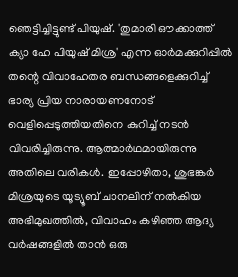ഞെട്ടിച്ചിട്ടുണ്ട് പിയുഷ്. 'തുമാരി ഔക്കാത്ത് ക്യാ ഹേ പിയുഷ് മിശ്ര' എന്ന ഓർമക്കുറിപ്പില്‍ തന്റെ വിവാഹേതര ബന്ധങ്ങളെക്കുറിച്ച്‌ ഭാര്യ പ്രിയ നാരായണനോട് വെളിപ്പെടുത്തിയതിനെ കുറിച്ച്‌ നടൻ വിവരിച്ചിരുന്നു. ആത്മാർഥമായിരുന്നു അതിലെ വരികള്‍. ഇപ്പോഴിതാ, ശുഭങ്കർ മിശ്രയുടെ യൂട്യൂബ് ചാനലിന് നല്‍കിയ അഭിമുഖത്തില്‍, വിവാഹം കഴിഞ്ഞ ആദ്യ വർഷങ്ങളില്‍ താൻ ഒരു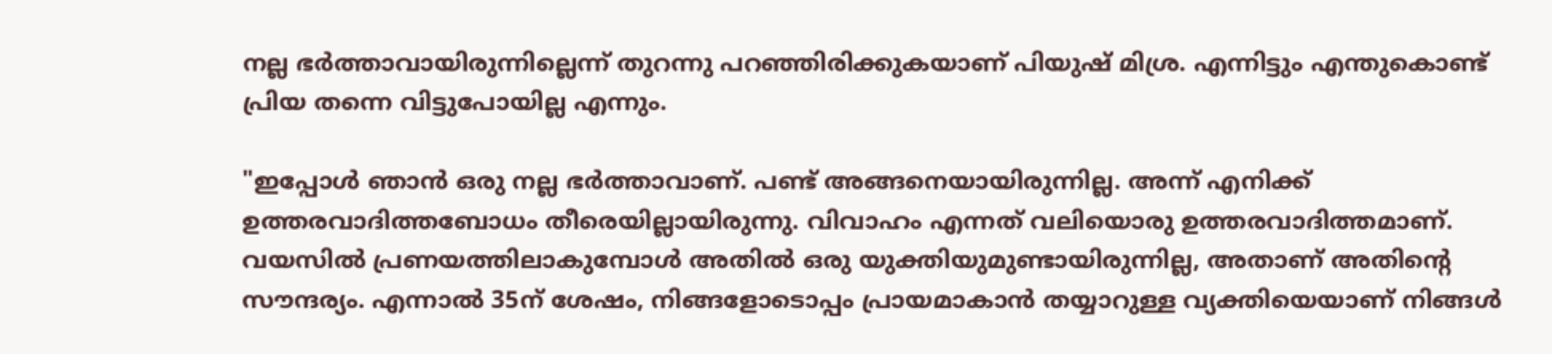നല്ല ഭർത്താവായിരുന്നില്ലെന്ന് തുറന്നു പറഞ്ഞിരിക്കുകയാണ് പിയുഷ് മിശ്ര. എന്നിട്ടും എന്തുകൊണ്ട് പ്രിയ തന്നെ വിട്ടുപോയില്ല എന്നും.

"ഇപ്പോള്‍ ഞാൻ ഒരു നല്ല ഭർത്താവാണ്. പണ്ട് അങ്ങനെയായിരുന്നില്ല. അന്ന് എനിക്ക് ഉത്തരവാദിത്തബോധം തീരെയില്ലായിരുന്നു. വിവാഹം എന്നത് വലിയൊരു ഉത്തരവാദിത്തമാണ്. വയസില്‍ പ്രണയത്തിലാകുമ്പോള്‍ അതില്‍ ഒരു യുക്തിയുമുണ്ടായിരുന്നില്ല, അതാണ് അതിന്റെ സൗന്ദര്യം. എന്നാല്‍ 35ന് ശേഷം, നിങ്ങളോടൊപ്പം പ്രായമാകാൻ തയ്യാറുള്ള വ്യക്തിയെയാണ് നിങ്ങള്‍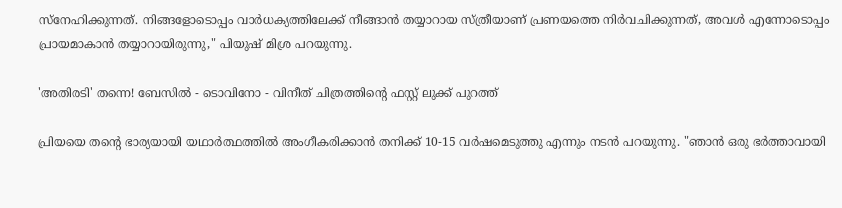സ്നേഹിക്കുന്നത്. നിങ്ങളോടൊപ്പം വാർധക്യത്തിലേക്ക് നീങ്ങാൻ തയ്യാറായ സ്ത്രീയാണ് പ്രണയത്തെ നിർവചിക്കുന്നത്, അവള്‍ എന്നോടൊപ്പം പ്രായമാകാൻ തയ്യാറായിരുന്നു," പിയുഷ് മിശ്ര പറയുന്നു.

'അതിരടി' തന്നെ! ബേസില്‍ - ടൊവിനോ - വിനീത് ചിത്രത്തിന്റെ ഫസ്റ്റ് ലുക്ക് പുറത്ത്

പ്രിയയെ തന്റെ ഭാര്യയായി യഥാർത്ഥത്തില്‍ അംഗീകരിക്കാൻ തനിക്ക് 10-15 വർഷമെടുത്തു എന്നും നടൻ പറയുന്നു. "ഞാൻ ഒരു ഭർത്താവായി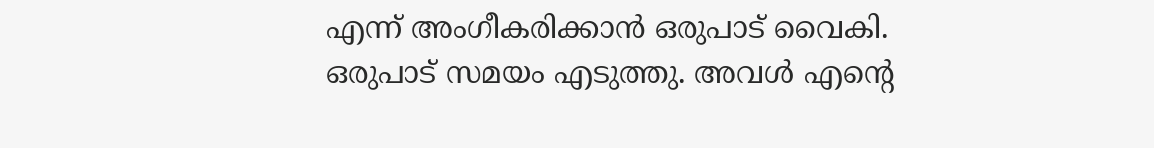എന്ന് അംഗീകരിക്കാൻ ഒരുപാട് വൈകി. ഒരുപാട് സമയം എടുത്തു. അവള്‍ എന്റെ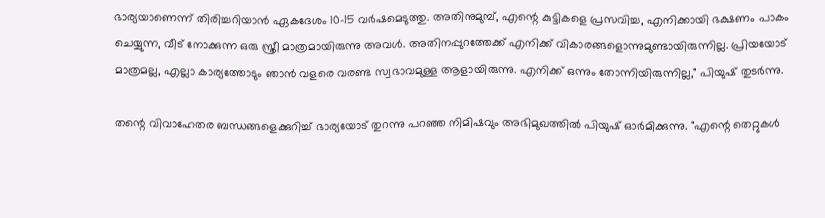ഭാര്യയാണെന്ന് തിരിച്ചറിയാൻ ഏകദേശം 10-15 വർഷമെടുത്തു. അതിനുമുമ്പ്, എന്റെ കുട്ടികളെ പ്രസവിച്ച, എനിക്കായി ഭക്ഷണം പാകം ചെയ്യുന്ന, വീട് നോക്കുന്ന ഒരു സ്ത്രീ മാത്രമായിരുന്നു അവള്‍. അതിനപ്പുറത്തേക്ക് എനിക്ക് വികാരങ്ങളൊന്നുമുണ്ടായിരുന്നില്ല. പ്രിയയോട് മാത്രമല്ല, എല്ലാ കാര്യത്തോടും ഞാൻ വളരെ വരണ്ട സ്വഭാവമുള്ള ആളായിരുന്നു. എനിക്ക് ഒന്നും തോന്നിയിരുന്നില്ല," പിയുഷ് തുടർന്നു.

തന്റെ വിവാഹേതര ബന്ധങ്ങളെക്കുറിച്ച്‌ ഭാര്യയോട് തുറന്നു പറഞ്ഞ നിമിഷവും അഭിമുഖത്തില്‍ പിയുഷ് ഓർമിക്കുന്നു. "എന്റെ തെറ്റുകള്‍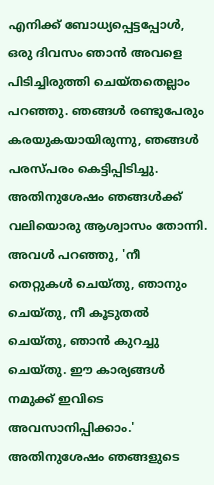എനിക്ക് ബോധ്യപ്പെട്ടപ്പോള്‍, ഒരു ദിവസം ഞാൻ അവളെ പിടിച്ചിരുത്തി ചെയ്തതെല്ലാം പറഞ്ഞു. ഞങ്ങള്‍ രണ്ടുപേരും കരയുകയായിരുന്നു, ഞങ്ങള്‍ പരസ്പരം കെട്ടിപ്പിടിച്ചു. അതിനുശേഷം ഞങ്ങള്‍ക്ക് വലിയൊരു ആശ്വാസം തോന്നി. അവള്‍ പറഞ്ഞു, 'നീ തെറ്റുകള്‍ ചെയ്തു, ഞാനും ചെയ്തു, നീ കൂടുതല്‍ ചെയ്തു, ഞാൻ കുറച്ചു ചെയ്തു. ഈ കാര്യങ്ങള്‍ നമുക്ക് ഇവിടെ അവസാനിപ്പിക്കാം.' അതിനുശേഷം ഞങ്ങളുടെ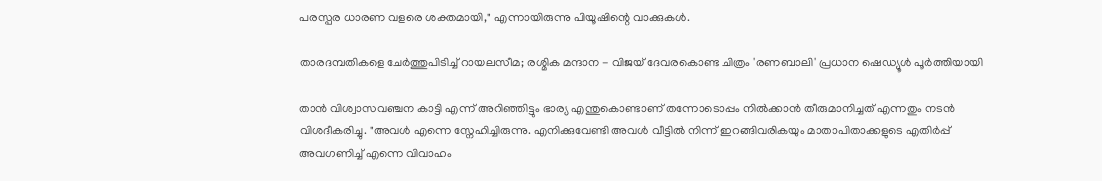പരസ്പര ധാരണ വളരെ ശക്തമായി," എന്നായിരുന്നു പിയൂഷിന്റെ വാക്കുകള്‍.

താരദമ്പതികളെ ചേർത്തുപിടിച്ച്‌ റായലസീമ; രശ്മിക മന്ദാന - വിജയ് ദേവരകൊണ്ട ചിത്രം 'രണബാലി' പ്രധാന ഷെഡ്യൂള്‍ പൂർത്തിയായി

താൻ വിശ്വാസവഞ്ചന കാട്ടി എന്ന് അറിഞ്ഞിട്ടും ഭാര്യ എന്തുകൊണ്ടാണ് തന്നോടൊപ്പം നില്‍ക്കാൻ തീരുമാനിച്ചത് എന്നതും നടൻ വിശദീകരിച്ചു. "അവള്‍ എന്നെ സ്നേഹിച്ചിരുന്നു. എനിക്കുവേണ്ടി അവള്‍ വീട്ടില്‍ നിന്ന് ഇറങ്ങിവരികയും മാതാപിതാക്കളുടെ എതിർപ്പ് അവഗണിച്ച്‌ എന്നെ വിവാഹം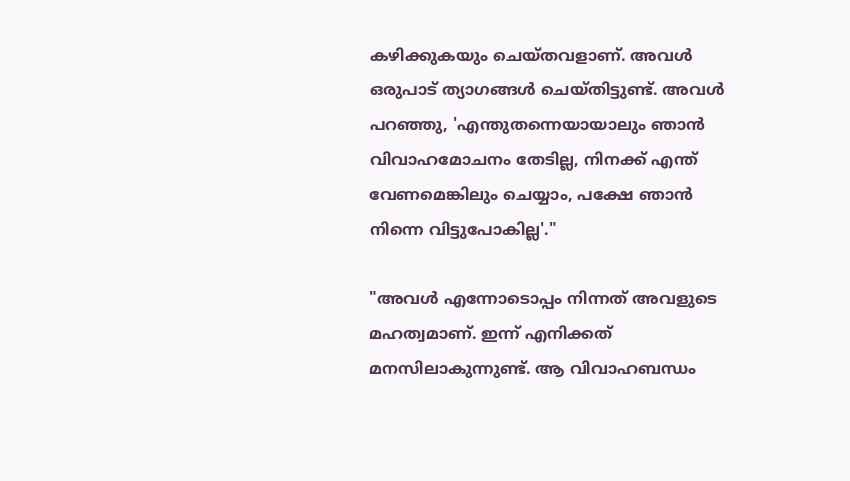കഴിക്കുകയും ചെയ്തവളാണ്. അവള്‍ ഒരുപാട് ത്യാഗങ്ങള്‍ ചെയ്തിട്ടുണ്ട്. അവള്‍ പറഞ്ഞു, 'എന്തുതന്നെയായാലും ഞാൻ വിവാഹമോചനം തേടില്ല, നിനക്ക് എന്ത് വേണമെങ്കിലും ചെയ്യാം, പക്ഷേ ഞാൻ നിന്നെ വിട്ടുപോകില്ല'."

"അവള്‍ എന്നോടൊപ്പം നിന്നത് അവളുടെ മഹത്വമാണ്. ഇന്ന് എനിക്കത് മനസിലാകുന്നുണ്ട്. ആ വിവാഹബന്ധം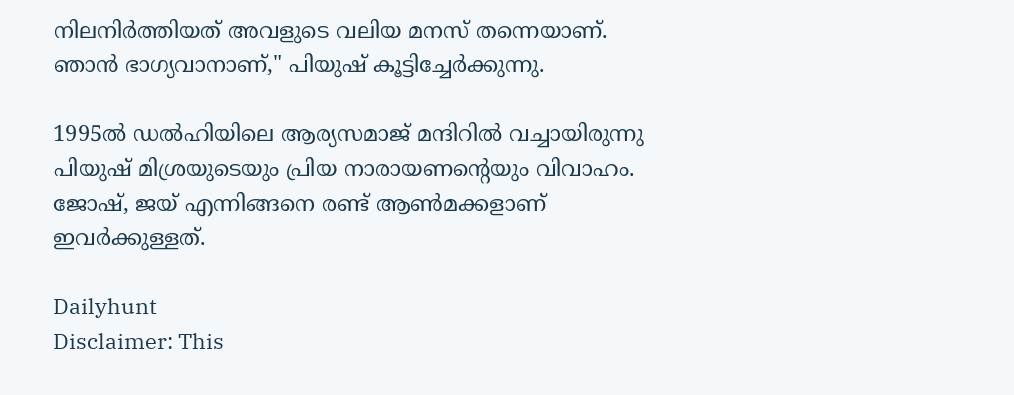നിലനിർത്തിയത് അവളുടെ വലിയ മനസ് തന്നെയാണ്. ഞാൻ ഭാഗ്യവാനാണ്," പിയുഷ് കൂട്ടിച്ചേർക്കുന്നു.

1995ല്‍ ഡല്‍ഹിയിലെ ആര്യസമാജ് മന്ദിറില്‍ വച്ചായിരുന്നു പിയുഷ് മിശ്രയുടെയും പ്രിയ നാരായണന്റെയും വിവാഹം. ജോഷ്, ജയ് എന്നിങ്ങനെ രണ്ട് ആണ്‍മക്കളാണ് ഇവർക്കുള്ളത്.

Dailyhunt
Disclaimer: This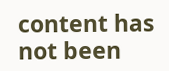content has not been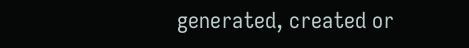generated, created or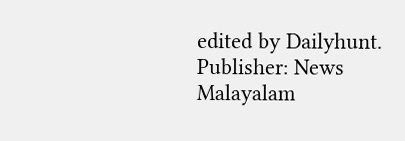edited by Dailyhunt. Publisher: News Malayalam